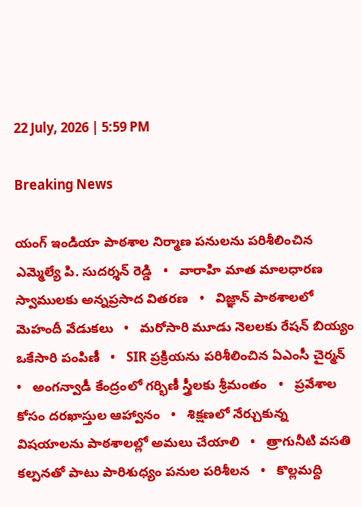22 July, 2026 | 5:59 PM

Breaking News

యంగ్ ఇండియా పాఠశాల నిర్మాణ పనులను పరిశీలించిన ఎమ్మెల్యే పి. సుదర్శన్ రెడ్డి   •   వారాహి మాత మాలధారణ స్వాములకు అన్నప్రసాద వితరణ   •   విజ్ఞాన్ పాఠశాలలో మెహందీ వేడుకలు   •   మరోసారి మూడు నెలలకు రేషన్ బియ్యం ఒకేసారి పంపిణీ   •   SIR ప్రక్రియను పరిశీలించిన ఏఎంసీ చైర్మన్   •   అంగన్వాడీ కేంద్రంలో గర్భిణీ స్త్రీలకు శ్రీమంతం   •   ప్రవేశాల కోసం దరఖాస్తుల ఆహ్వానం   •   శిక్షణలో నేర్చుకున్న విషయాలను పాఠశాలల్లో అమలు చేయాలి   •   త్రాగునీటి వసతి కల్పనతో పాటు పారిశుధ్యం పనుల పరిశీలన   •   కొల్లమద్ది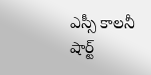ఎస్సీ కాలనీ షార్ట్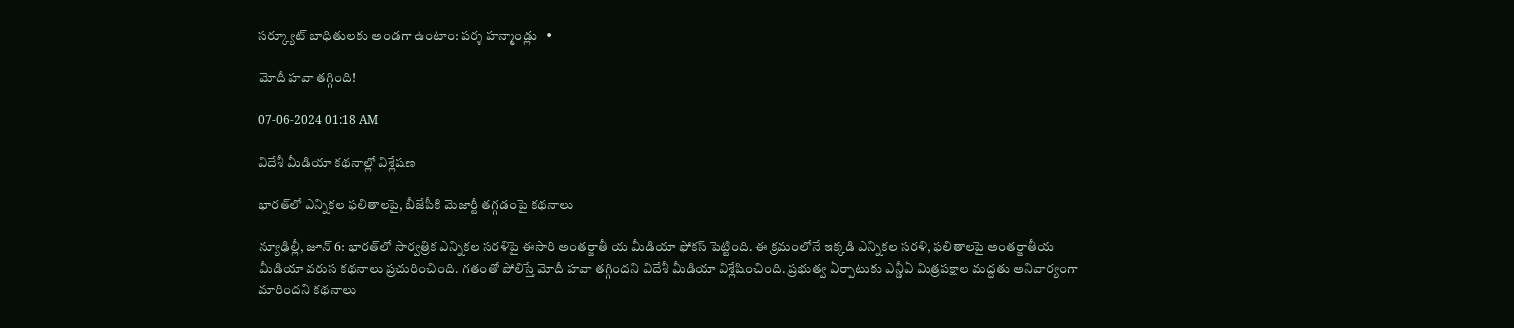సర్క్యూట్ బాధితులకు అండగా ఉంటాం: పర్శ హన్మాండ్లు   •

మోదీ హవా తగ్గింది!

07-06-2024 01:18 AM

విదేశీ మీడియా కథనాల్లో విశ్లేషణ

భారత్‌లో ఎన్నికల ఫలితాలపై, బీజేపీకి మెజార్టీ తగ్గడంపై కథనాలు

న్యూఢిల్లీ, జూన్ 6: భారత్‌లో సార్వత్రిక ఎన్నికల సరళిపై ఈసారి అంతర్జాతీ య మీడియా ఫోకస్ పెట్టింది. ఈ క్రమంలోనే ఇక్కడి ఎన్నికల సరళి, ఫలితాలపై అంతర్జాతీయ మీడియా వరుస కథనాలు ప్రచురించింది. గతంతో పోలిస్తే మోదీ హవా తగ్గిందని విదేశీ మీడియా విశ్లేషించింది. ప్రభుత్వ ఏర్పాటుకు ఎన్డీఏ మిత్రపక్షాల మద్దతు అనివార్యంగా మారిందని కథనాలు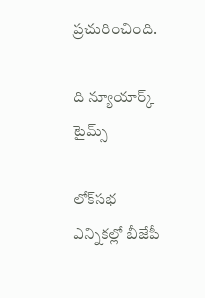ప్రచురించింది.

ది న్యూయార్క్ టైమ్స్

లోక్‌సభ ఎన్నికల్లో బీజేపీ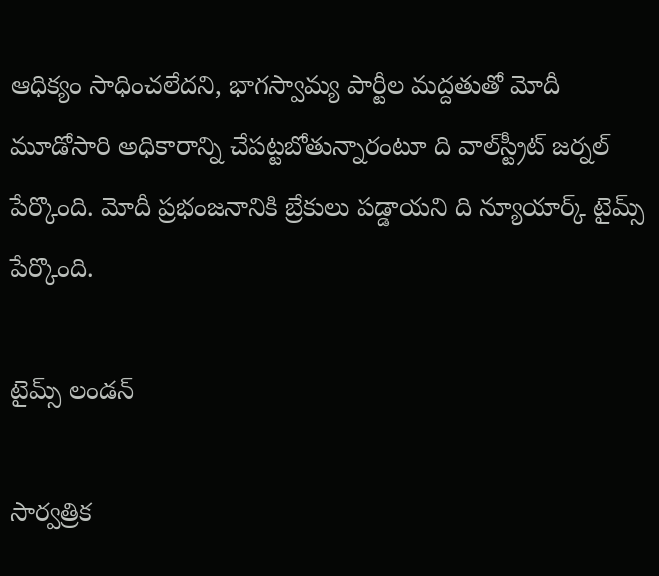ఆధిక్యం సాధించలేదని, భాగస్వామ్య పార్టీల మద్దతుతో మోదీ మూడోసారి అధికారాన్ని చేపట్టబోతున్నారంటూ ది వాల్‌స్ట్రీట్ జర్నల్ పేర్కొంది. మోదీ ప్రభంజనానికి బ్రేకులు పడ్డాయని ది న్యూయార్క్ టైమ్స్ పేర్కొంది.

టైమ్స్ లండన్

సార్వత్రిక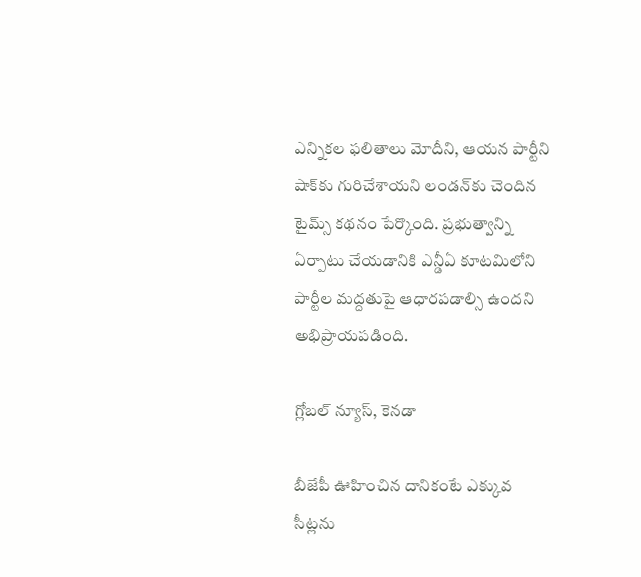ఎన్నికల ఫలితాలు మోదీని, ఆయన పార్టీని షాక్‌కు గురిచేశాయని లండన్‌కు చెందిన టైమ్స్ కథనం పేర్కొంది. ప్రభుత్వాన్ని ఏర్పాటు చేయడానికి ఎన్డీఏ కూటమిలోని పార్టీల మద్దతుపై ఆధారపడాల్సి ఉందని అభిప్రాయపడింది.

గ్లోబల్ న్యూస్, కెనడా

బీజేపీ ఊహించిన దానికంటే ఎక్కువ సీట్లను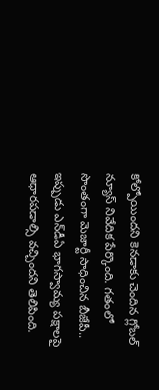కోల్పోయిందని కెనడాకు చెందిన గ్లోబల్ న్యూస్ నివేదిక పేర్కొంది. గతంలో సొంతంగా మెజార్టీ సాధించిన బీజేపీ.. ఇప్పుడు ఎన్‌డీఏ భాగస్వామ్య పక్షాలపై ఆధారపడాల్సి వచ్చిందని తెలిపింది.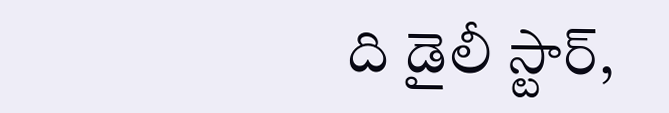ది డైలీ స్టార్,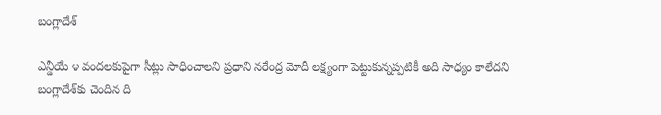బంగ్లాదేశ్

ఎన్డీయే ౪ వందలకుపైగా సీట్లు సాధించాలని ప్రధాని నరేంద్ర మోదీ లక్ష్యంగా పెట్టుకున్నప్పటికీ అది సాధ్యం కాలేదని బంగ్లాదేశ్‌కు చెందిన ది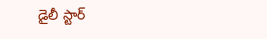డైలీ స్టార్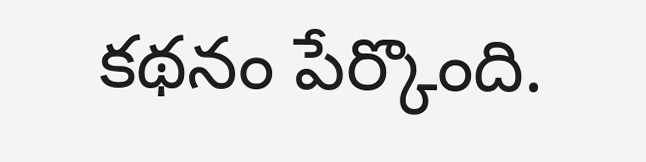కథనం పేర్కొంది.